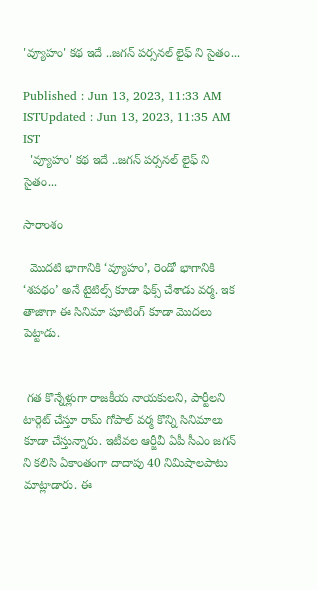'వ్యూహం' కథ ఇదే ..జగన్ పర్సనల్ లైఫ్ ని సైతం...

Published : Jun 13, 2023, 11:33 AM ISTUpdated : Jun 13, 2023, 11:35 AM IST
  'వ్యూహం' కథ ఇదే ..జగన్ పర్సనల్ లైఫ్ ని సైతం...

సారాంశం

  మొదటి భాగానికి ‘వ్యూహం’, రెండో భాగానికి ‘శపథం’ అనే టైటిల్స్ కూడా ఫిక్స్ చేశాడు వర్మ. ఇక తాజాగా ఈ సినిమా షూటింగ్ కూడా మొదలు పెట్టాడు.


 గత కొన్నేళ్లుగా రాజకీయ నాయకులని, పార్టీలని టార్గెట్ చేస్తూ రామ్ గోపాల్ వర్మ కొన్ని సినిమాలు కూడా చేస్తున్నారు. ఇటీవల ఆర్జీవీ ఏపీ సీఎం జగన్ ని కలిసి ఏకాంతంగా దాదాపు 40 నిమిషాలపాటు మాట్లాడారు. ఈ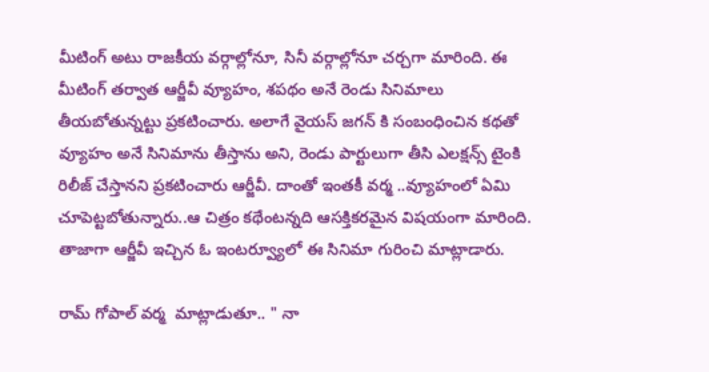మీటింగ్ అటు రాజకీయ వర్గాల్లోనూ, సినీ వర్గాల్లోనూ చర్చగా మారింది. ఈ మీటింగ్ తర్వాత ఆర్జీవీ వ్యూహం, శపథం అనే రెండు సినిమాలు తీయబోతున్నట్టు ప్రకటించారు. అలాగే వైయస్ జగన్ కి సంబంధించిన కథతో వ్యూహం అనే సినిమాను తీస్తాను అని, రెండు పార్టులుగా తీసి ఎలక్షన్స్ టైంకి రిలీజ్ చేస్తానని ప్రకటించారు ఆర్జీవీ. దాంతో ఇంతకీ వర్మ ..వ్యూహంలో ఏమి చూపెట్టబోతున్నారు..ఆ చిత్రం కథేంటన్నది ఆసక్తికరమైన విషయంగా మారింది.  తాజాగా ఆర్జీవీ ఇచ్చిన ఓ ఇంటర్వ్యూలో ఈ సినిమా గురించి మాట్లాడారు.

రామ్ గోపాల్ వర్మ  మాట్లాడుతూ.. " నా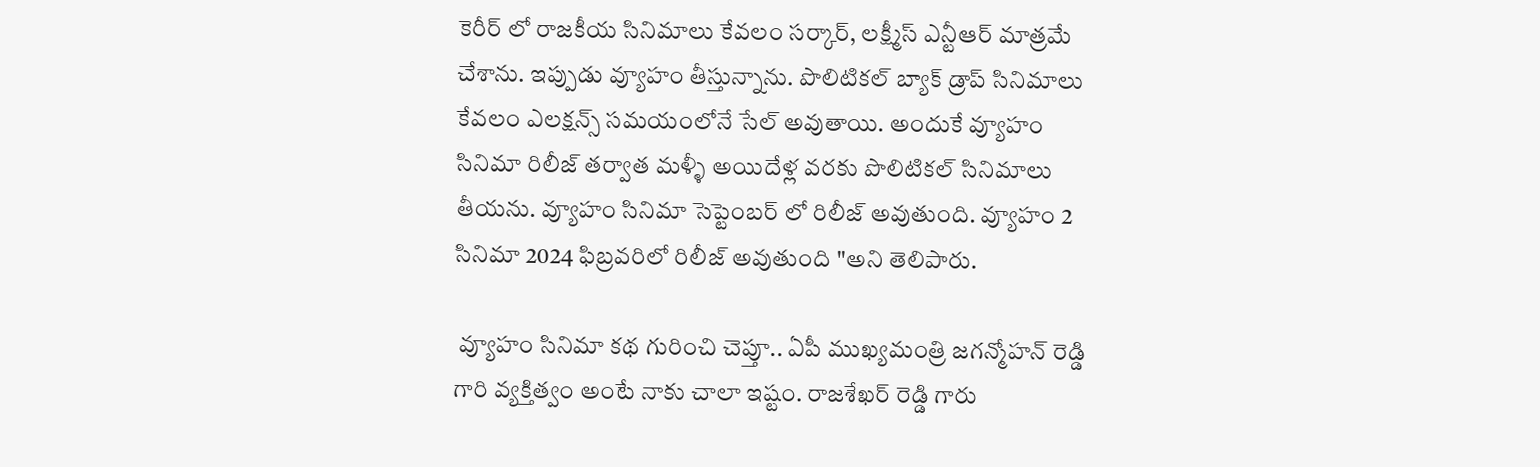కెరీర్ లో రాజకీయ సినిమాలు కేవలం సర్కార్, లక్ష్మీస్ ఎన్టీఆర్ మాత్రమే చేశాను. ఇప్పుడు వ్యూహం తీస్తున్నాను. పొలిటికల్ బ్యాక్ డ్రాప్ సినిమాలు కేవలం ఎలక్షన్స్ సమయంలోనే సేల్ అవుతాయి. అందుకే వ్యూహం సినిమా రిలీజ్ తర్వాత మళ్ళీ అయిదేళ్ల వరకు పొలిటికల్ సినిమాలు తీయను. వ్యూహం సినిమా సెప్టెంబర్ లో రిలీజ్ అవుతుంది. వ్యూహం 2 సినిమా 2024 ఫిబ్రవరిలో రిలీజ్ అవుతుంది "అని తెలిపారు.

 వ్యూహం సినిమా కథ గురించి చెప్తూ.. ఏపీ ముఖ్యమంత్రి జగన్మోహన్ రెడ్డి గారి వ్యక్తిత్వం అంటే నాకు చాలా ఇష్టం. రాజశేఖర్ రెడ్డి గారు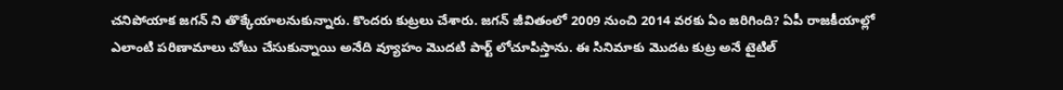చనిపోయాక జగన్ ని తొక్కేయాలనుకున్నారు. కొందరు కుట్రలు చేశారు. జగన్ జీవితంలో 2009 నుంచి 2014 వరకు ఏం జరిగింది? ఏపీ రాజకీయాల్లో ఎలాంటి పరిణామాలు చోటు చేసుకున్నాయి అనేది వ్యూహం మొదటి పార్ట్ లోచూపిస్తాను. ఈ సినిమాకు మొదట కుట్ర అనే టైటిల్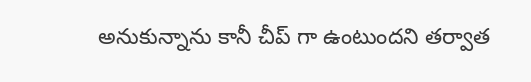అనుకున్నాను కానీ చీప్ గా ఉంటుందని తర్వాత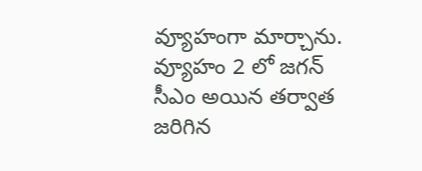వ్యూహంగా మార్చాను. వ్యూహం 2 లో జగన్ సీఎం అయిన తర్వాత జరిగిన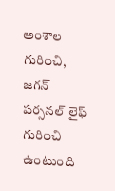అంశాల గురించి, జగన్ పర్సనల్ లైఫ్ గురించి ఉంటుంది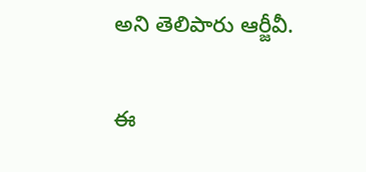అని తెలిపారు ఆర్జీవీ.

ఈ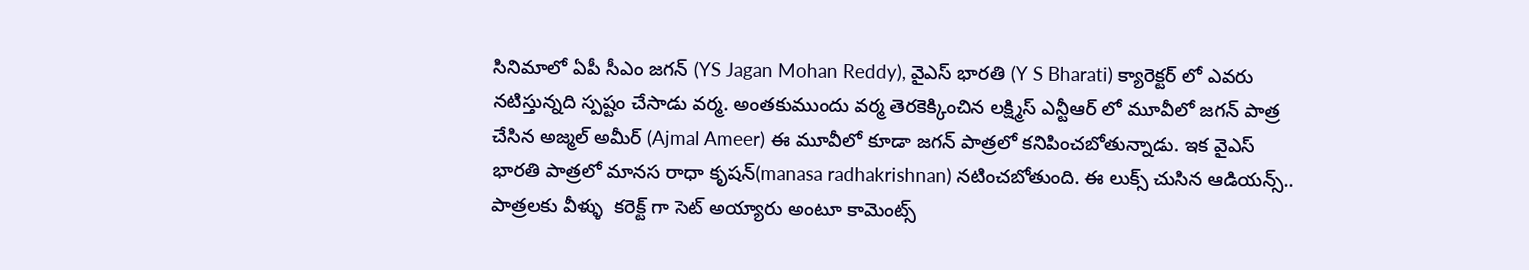సినిమాలో ఏపీ సీఎం జగన్ (YS Jagan Mohan Reddy), వైఎస్ భారతి (Y S Bharati) క్యారెక్టర్ లో ఎవరు నటిస్తున్నది స్పష్టం చేసాడు వర్మ. అంతకుముందు వర్మ తెరకెక్కించిన లక్ష్మిస్ ఎన్టీఆర్ లో మూవీలో జగన్ పాత్ర చేసిన అజ్మల్ అమీర్ (Ajmal Ameer) ఈ మూవీలో కూడా జగన్ పాత్రలో కనిపించబోతున్నాడు. ఇక వైఎస్ భారతి పాత్రలో మానస రాధా కృషన్(manasa radhakrishnan) నటించబోతుంది. ఈ లుక్స్ చుసిన ఆడియన్స్.. పాత్రలకు వీళ్ళు  కరెక్ట్ గా సెట్ అయ్యారు అంటూ కామెంట్స్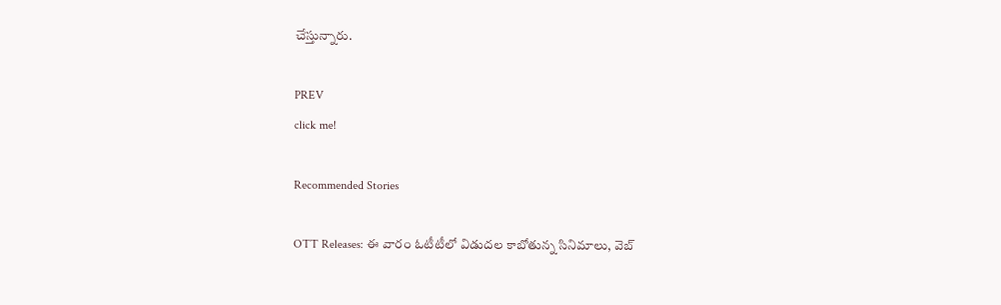చేస్తున్నారు.

PREV
click me!

Recommended Stories

OTT Releases: ఈ వారం ఓటీటీలో విడుదల కాబోతున్న సినిమాలు, వెబ్‌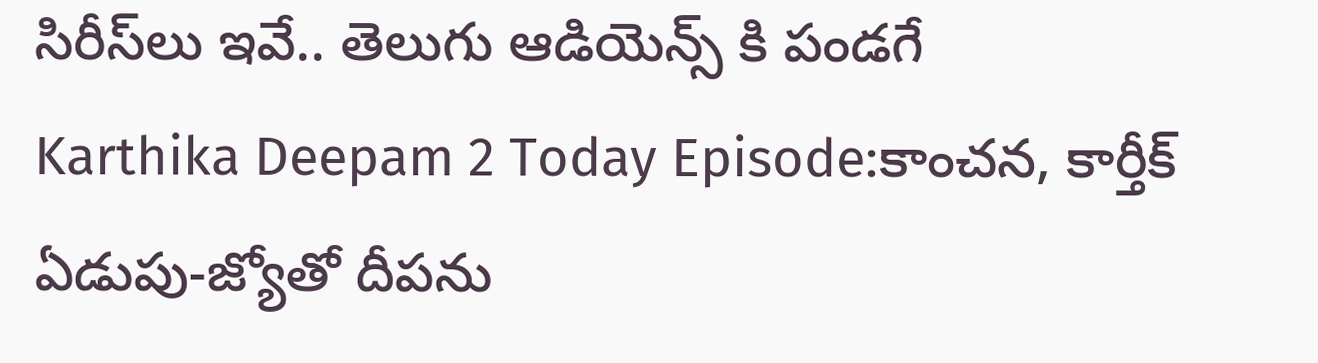సిరీస్‌లు ఇవే.. తెలుగు ఆడియెన్స్ కి పండగే
Karthika Deepam 2 Today Episode:కాంచన, కార్తీక్ ఏడుపు-జ్యోతో దీపను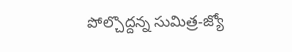పోల్చొద్దన్న సుమిత్ర-జ్యో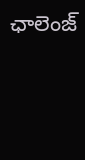ఛాలెంజ్